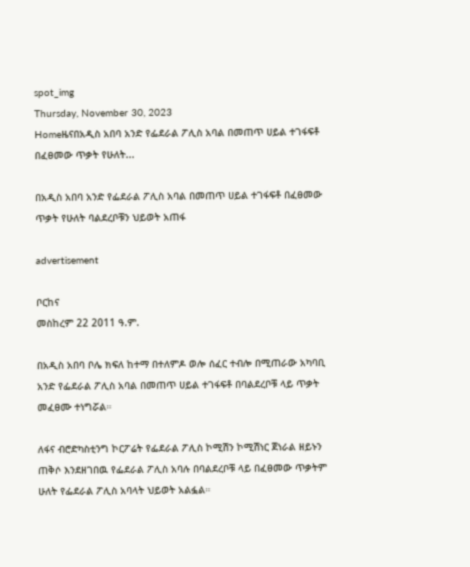spot_img
Thursday, November 30, 2023
Homeዜናበአዲስ አበባ አንድ የፌደራል ፖሊስ አባል በመጠጥ ሀይል ተገፋፍቶ በፈፀመው ጥቃት የሁለት...

በአዲስ አበባ አንድ የፌደራል ፖሊስ አባል በመጠጥ ሀይል ተገፋፍቶ በፈፀመው ጥቃት የሁለት ባልደረቦቹን ህይወት አጠፋ

advertisement

ቦርከና
መስከረም 22 2011 ዓ.ም.

በአዲስ አበባ ቦሌ ክፍለ ከተማ በተለምዶ ወሎ ሰፈር ተብሎ በሚጠራው አካባቢ አንድ የፌደራል ፖሊስ አባል በመጠጥ ሀይል ተገፋፍቶ በባልደረቦቹ ላይ ጥቃት መፈፀሙ ተነግሯል።

ለፋና ብሮድካስቲንግ ኮርፖሬት የፌደራል ፖሊስ ኮሚሽን ኮሚሽነር ጀነራል ዘይኑን ጠቅሶ እንደዘገበዉ የፌደራል ፖሊስ አባሉ በባልደረቦቹ ላይ በፈፀመው ጥቃትም ሁለት የፌደራል ፖሊስ አባላት ህይወት አልፏል።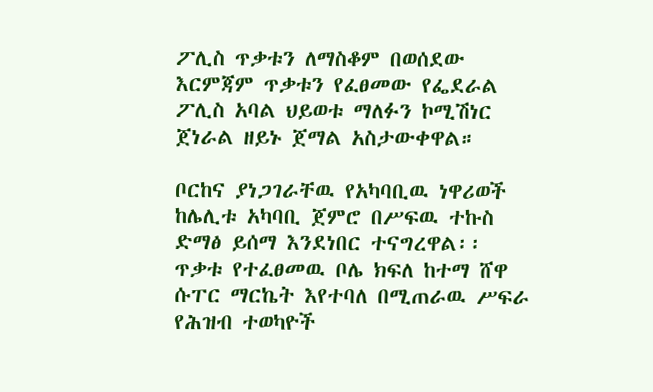ፖሊስ ጥቃቱን ለማስቆም በወሰደው እርምጃም ጥቃቱን የፈፀመው የፌደራል ፖሊስ አባል ህይወቱ ማለፉን ኮሚሽነር ጀነራል ዘይኑ ጀማል አስታውቀዋል።

ቦርከና ያነጋገራቸዉ የአካባቢዉ ነዋሪወች ከሌሊቱ አካባቢ ጀምሮ በሥፍዉ ተኩስ ድማፅ ይሰማ እንደነበር ተናግረዋል፡፡
ጥቃቱ የተፈፀመዉ ቦሌ ክፍለ ከተማ ሸዋ ሱፐር ማርኬት እየተባለ በሚጠራዉ ሥፍራ የሕዝብ ተወካዮች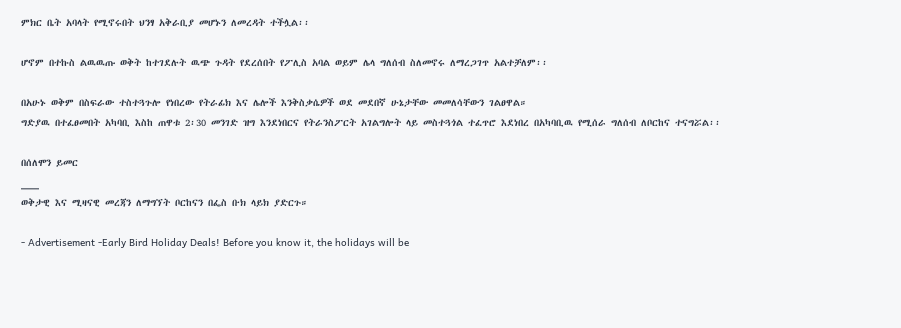ምክር ቤት አባላት የሚኖሩበት ህንፃ አቅራቢያ መሆኑን ለመረዳት ተችሏል፡፡

ሆኖም በተኩስ ልዉዉጡ ወቅት ከተገደሉት ዉጭ ጉዳት የደረሰበት የፖሊስ አባል ወይም ሌላ ግለሰብ ስለመኖሩ ለማረጋገጥ አልተቻለም፡፡

በአሁኑ ወቅም በስፍራው ተስተጓጉሎ የነበረው የትራፊክ እና ሌሎች እንቅስቃሴዎች ወደ መደበኛ ሁኔታቸው መመለሳቸውን ገልፀዋል።
ግድያዉ በተፈፀመበት አካባቢ እስከ ጠዋቱ 2፡30 መንገድ ዝግ እንደነበርና የትራንስፖርት አገልግሎት ላይ መስተጓጎል ተፈጥሮ እደነበረ በአካባቢዉ የሚሰራ ግለሰብ ለቦርከና ተናግሯል፡፡

በሰለሞን ይመር
___
ወቅታዊ እና ሚዛናዊ መረጃን ለማግኘት ቦርከናን በፌስ ቡክ ላይክ ያድርጉ።

- Advertisement -Early Bird Holiday Deals! Before you know it, the holidays will be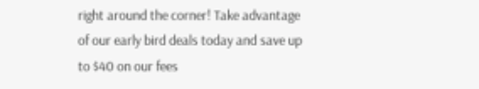right around the corner! Take advantage of our early bird deals today and save up to $40 on our fees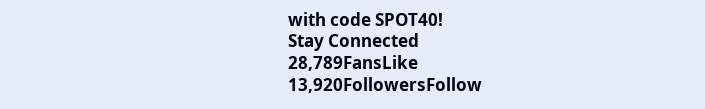with code SPOT40!
Stay Connected
28,789FansLike
13,920FollowersFollow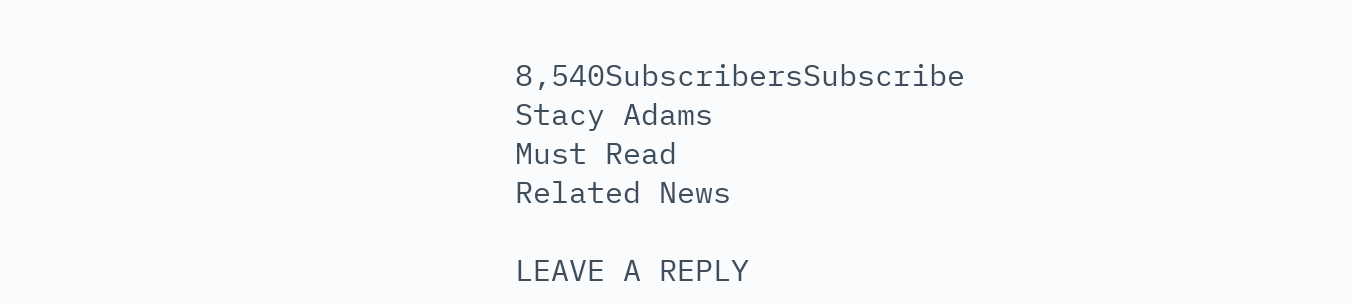8,540SubscribersSubscribe
Stacy Adams
Must Read
Related News

LEAVE A REPLY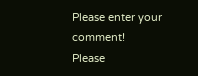Please enter your comment!
Please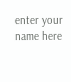enter your name here